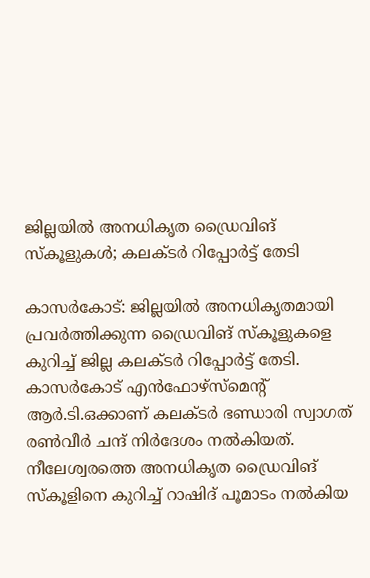ജില്ലയിൽ അനധികൃത ഡ്രൈവിങ് സ്കൂളുകൾ; കലക്ടർ റിപ്പോർട്ട് തേടി

കാസർകോട്: ജില്ലയിൽ അനധികൃതമായി പ്രവർത്തിക്കുന്ന ഡ്രൈവിങ് സ്കൂളുകളെ കുറിച്ച് ജില്ല കലക്ടർ റിപ്പോർട്ട് തേടി. കാസർകോട് എൻഫോഴ്സ്മെന്റ് ആർ.ടി.ഒക്കാണ് കലക്ടർ ഭണ്ഡാരി സ്വാഗത് രൺവീർ ചന്ദ് നിർദേശം നൽകിയത്. നീലേശ്വരത്തെ അനധികൃത ഡ്രൈവിങ് സ്കൂളിനെ കുറിച്ച് റാഷിദ് പൂമാടം നൽകിയ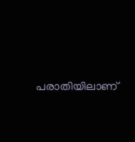പരാതിയിലാണ്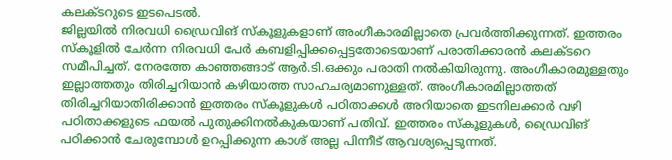കലക്ടറുടെ ഇടപെടൽ.
ജില്ലയിൽ നിരവധി ഡ്രൈവിങ് സ്കൂളുകളാണ് അംഗീകാരമില്ലാതെ പ്രവർത്തിക്കുന്നത്. ഇത്തരം സ്കൂളിൽ ചേർന്ന നിരവധി പേർ കബളിപ്പിക്കപ്പെട്ടതോടെയാണ് പരാതിക്കാരൻ കലക്ടറെ സമീപിച്ചത്. നേരത്തേ കാഞ്ഞങ്ങാട് ആർ.ടി.ഒക്കും പരാതി നൽകിയിരുന്നു. അംഗീകാരമുള്ളതും ഇല്ലാത്തതും തിരിച്ചറിയാൻ കഴിയാത്ത സാഹചര്യമാണുള്ളത്. അംഗീകാരമില്ലാത്തത് തിരിച്ചറിയാതിരിക്കാൻ ഇത്തരം സ്കൂളുകൾ പഠിതാക്കൾ അറിയാതെ ഇടനിലക്കാർ വഴി പഠിതാക്കളുടെ ഫയൽ പുതുക്കിനൽകുകയാണ് പതിവ്. ഇത്തരം സ്കൂളുകൾ, ഡ്രൈവിങ് പഠിക്കാൻ ചേരുമ്പോൾ ഉറപ്പിക്കുന്ന കാശ് അല്ല പിന്നീട് ആവശ്യപ്പെടുന്നത്.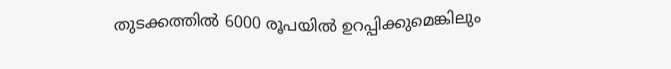തുടക്കത്തിൽ 6000 രൂപയിൽ ഉറപ്പിക്കുമെങ്കിലും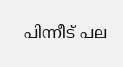പിന്നീട് പല